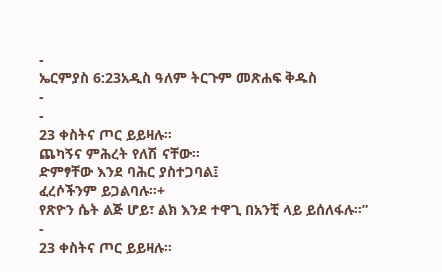-
ኤርምያስ 6:23አዲስ ዓለም ትርጉም መጽሐፍ ቅዱስ
-
-
23 ቀስትና ጦር ይይዛሉ።
ጨካኝና ምሕረት የለሽ ናቸው።
ድምፃቸው እንደ ባሕር ያስተጋባል፤
ፈረሶችንም ይጋልባሉ።+
የጽዮን ሴት ልጅ ሆይ፣ ልክ እንደ ተዋጊ በአንቺ ላይ ይሰለፋሉ።”
-
23 ቀስትና ጦር ይይዛሉ።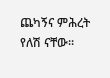ጨካኝና ምሕረት የለሽ ናቸው።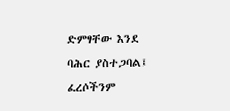ድምፃቸው እንደ ባሕር ያስተጋባል፤
ፈረሶችንም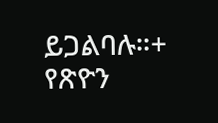ይጋልባሉ።+
የጽዮን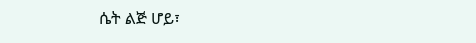ሴት ልጅ ሆይ፣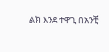ልክ እንደ ተዋጊ በአንቺ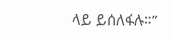ላይ ይሰለፋሉ።”